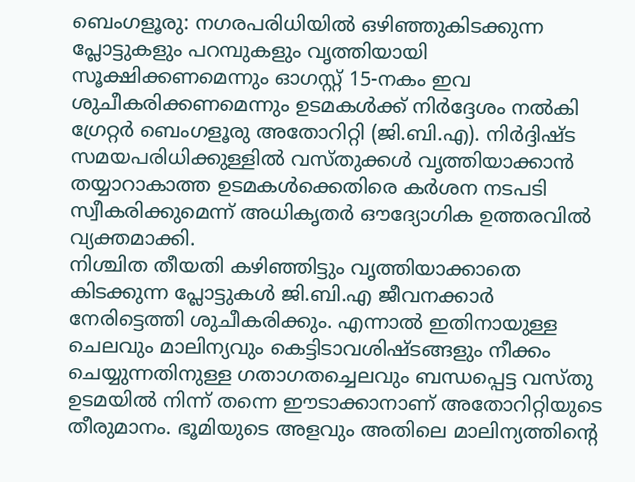ബെംഗളൂരു: നഗരപരിധിയിൽ ഒഴിഞ്ഞുകിടക്കുന്ന പ്ലോട്ടുകളും പറമ്പുകളും വൃത്തിയായി സൂക്ഷിക്കണമെന്നും ഓഗസ്റ്റ് 15-നകം ഇവ ശുചീകരിക്കണമെന്നും ഉടമകൾക്ക് നിർദ്ദേശം നൽകി ഗ്രേറ്റർ ബെംഗളൂരു അതോറിറ്റി (ജി.ബി.എ). നിർദ്ദിഷ്ട സമയപരിധിക്കുള്ളിൽ വസ്തുക്കൾ വൃത്തിയാക്കാൻ തയ്യാറാകാത്ത ഉടമകൾക്കെതിരെ കർശന നടപടി സ്വീകരിക്കുമെന്ന് അധികൃതർ ഔദ്യോഗിക ഉത്തരവിൽ വ്യക്തമാക്കി.
നിശ്ചിത തീയതി കഴിഞ്ഞിട്ടും വൃത്തിയാക്കാതെ കിടക്കുന്ന പ്ലോട്ടുകൾ ജി.ബി.എ ജീവനക്കാർ നേരിട്ടെത്തി ശുചീകരിക്കും. എന്നാൽ ഇതിനായുള്ള ചെലവും മാലിന്യവും കെട്ടിടാവശിഷ്ടങ്ങളും നീക്കം ചെയ്യുന്നതിനുള്ള ഗതാഗതച്ചെലവും ബന്ധപ്പെട്ട വസ്തു ഉടമയിൽ നിന്ന് തന്നെ ഈടാക്കാനാണ് അതോറിറ്റിയുടെ തീരുമാനം. ഭൂമിയുടെ അളവും അതിലെ മാലിന്യത്തിന്റെ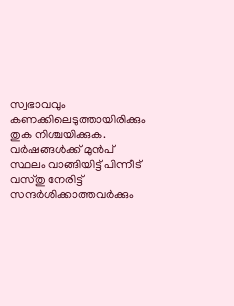സ്വഭാവവും കണക്കിലെടുത്തായിരിക്കും തുക നിശ്ചയിക്കുക.
വർഷങ്ങൾക്ക് മുൻപ് സ്ഥലം വാങ്ങിയിട്ട് പിന്നീട് വസ്തു നേരിട്ട് സന്ദർശിക്കാത്തവർക്കും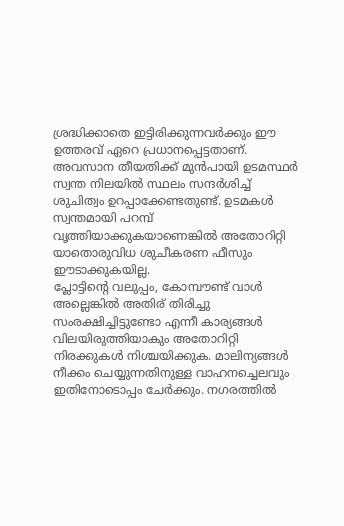ശ്രദ്ധിക്കാതെ ഇട്ടിരിക്കുന്നവർക്കും ഈ ഉത്തരവ് ഏറെ പ്രധാനപ്പെട്ടതാണ്. അവസാന തീയതിക്ക് മുൻപായി ഉടമസ്ഥർ സ്വന്ത നിലയിൽ സ്ഥലം സന്ദർശിച്ച് ശുചിത്വം ഉറപ്പാക്കേണ്ടതുണ്ട്. ഉടമകൾ സ്വന്തമായി പറമ്പ് വൃത്തിയാക്കുകയാണെങ്കിൽ അതോറിറ്റി യാതൊരുവിധ ശുചീകരണ ഫീസും ഈടാക്കുകയില്ല.
പ്ലോട്ടിന്റെ വലുപ്പം, കോമ്പൗണ്ട് വാൾ അല്ലെങ്കിൽ അതിര് തിരിച്ചു സംരക്ഷിച്ചിട്ടുണ്ടോ എന്നീ കാര്യങ്ങൾ വിലയിരുത്തിയാകും അതോറിറ്റി നിരക്കുകൾ നിശ്ചയിക്കുക. മാലിന്യങ്ങൾ നീക്കം ചെയ്യുന്നതിനുള്ള വാഹനച്ചെലവും ഇതിനോടൊപ്പം ചേർക്കും. നഗരത്തിൽ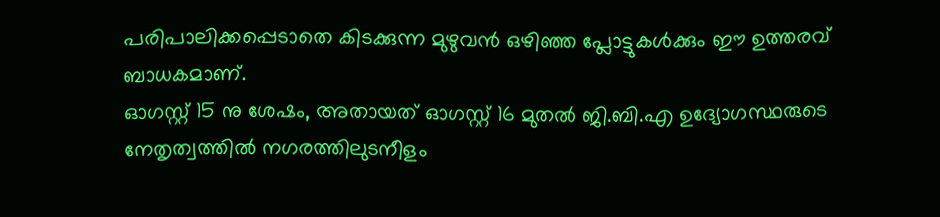പരിപാലിക്കപ്പെടാതെ കിടക്കുന്ന മുഴുവൻ ഒഴിഞ്ഞ പ്ലോട്ടുകൾക്കും ഈ ഉത്തരവ് ബാധകമാണ്.
ഓഗസ്റ്റ് 15 നു ശേഷം, അതായത് ഓഗസ്റ്റ് 16 മുതൽ ജി.ബി.എ ഉദ്യോഗസ്ഥരുടെ നേതൃത്വത്തിൽ നഗരത്തിലുടനീളം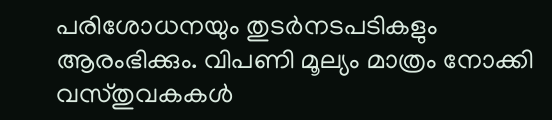പരിശോധനയും തുടർനടപടികളും ആരംഭിക്കും. വിപണി മൂല്യം മാത്രം നോക്കി വസ്തുവകകൾ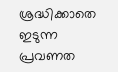ശ്രദ്ധിക്കാതെ ഇടുന്ന പ്രവണത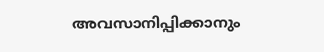അവസാനിപ്പിക്കാനും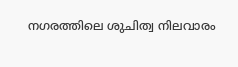നഗരത്തിലെ ശുചിത്വ നിലവാരം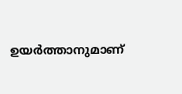ഉയർത്താനുമാണ്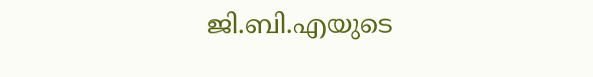ജി.ബി.എയുടെ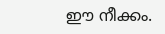ഈ നീക്കം.